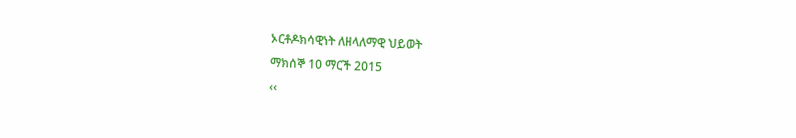ኦርቶዶክሳዊነት ለዘላለማዊ ህይወት
ማክሰኞ 10 ማርች 2015
‹‹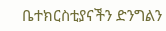ቤተክርስቲያናችን ድንግልን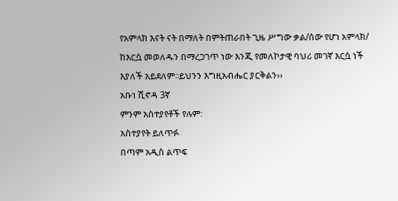የአምላክ እናት ናት በማለት በምትጠራበት ጊዜ ሥግው ቃል/ሰው የሆነ አምላክ/ ከእርሷ መወለዱን በማረጋገጥ ነው እንጂ የመለኮታዊ ባህሪ መገኛ እርሷ ነች እያለች አይደለም፡፡ይህንን እግዚአብሔር ያርቅልን››
አቡነ ሺኖዳ 3ኛ
ምንም አስተያየቶች የሉም:
አስተያየት ይለጥፉ
በጣም አዲስ ልጥፍ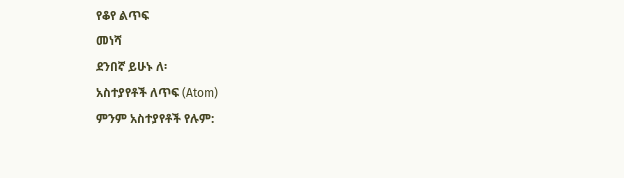የቆየ ልጥፍ
መነሻ
ደንበኛ ይሁኑ ለ፡
አስተያየቶች ለጥፍ (Atom)
ምንም አስተያየቶች የሉም: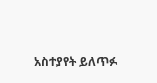አስተያየት ይለጥፉ